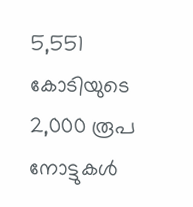5,551 കോടിയുടെ 2,000 രൂപ നോട്ടുകൾ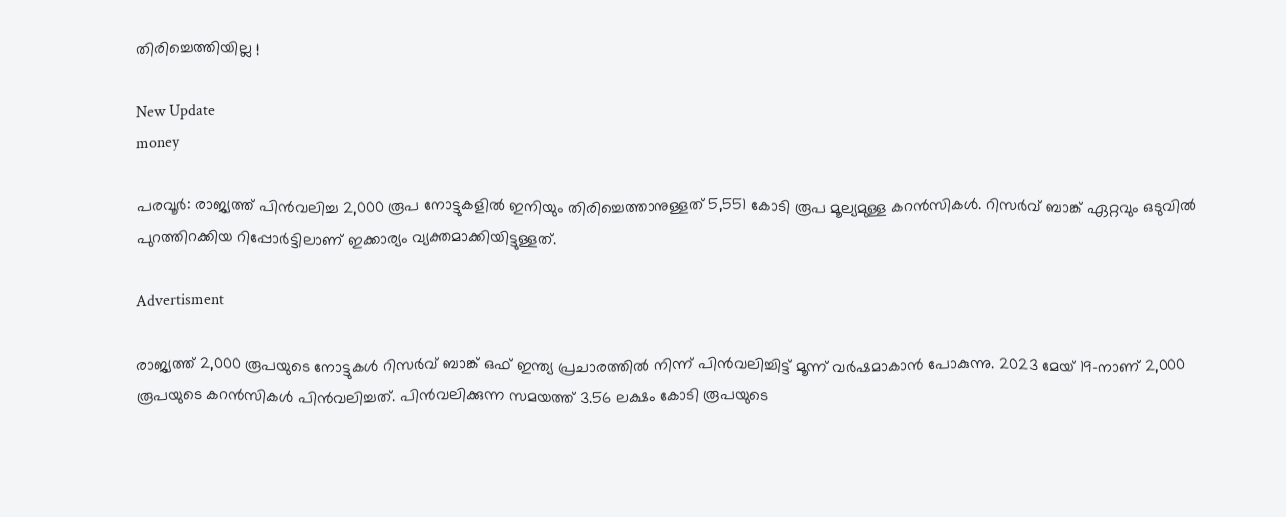തിരിച്ചെത്തിയില്ല !

New Update
money

പരവൂർ: രാജ്യത്ത് പിൻവലിച്ച 2,000 രൂപ നോട്ടുകളിൽ ഇനിയും തിരിച്ചെത്താനുള്ളത് 5,551 കോടി രൂപ മൂല്യമുള്ള കറൻസികൾ. റിസർവ് ബാങ്ക് ഏറ്റവും ഒടുവിൽ പുറത്തിറക്കിയ റിപ്പോർട്ടിലാണ് ഇക്കാര്യം വ്യക്തമാക്കിയിട്ടുള്ളത്.

Advertisment

രാജ്യത്ത് 2,000 രൂപയുടെ നോട്ടുകൾ റിസർവ് ബാങ്ക് ഒഫ് ഇന്ത്യ പ്രചാരത്തിൽ നിന്ന് പിൻവലിച്ചിട്ട് മൂന്ന് വർഷമാകാൻ പോകുന്നു. 2023 മേയ് 19-നാണ് 2,000 രൂപയുടെ കറൻസികൾ പിൻവലിച്ചത്. പിൻവലിക്കുന്ന സമയത്ത് 3.56 ലക്ഷം കോടി രൂപയുടെ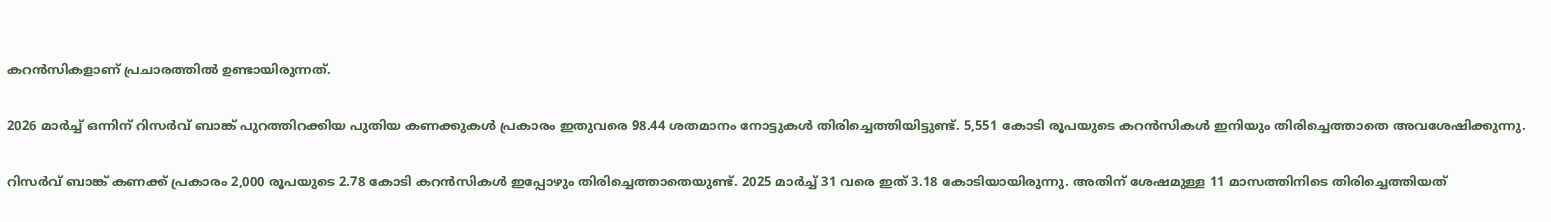കറൻസികളാണ് പ്രചാരത്തിൽ ഉണ്ടായിരുന്നത്.

2026 മാർച്ച് ഒന്നിന് റിസർവ് ബാങ്ക് പുറത്തിറക്കിയ പുതിയ കണക്കുകൾ പ്രകാരം ഇതുവരെ 98.44 ശതമാനം നോട്ടുകൾ തിരിച്ചെത്തിയിട്ടുണ്ട്. 5,551 കോടി രൂപയുടെ കറൻസികൾ ഇനിയും തിരിച്ചെത്താതെ അവശേഷിക്കുന്നു.

റിസർവ് ബാങ്ക് കണക്ക് പ്രകാരം 2,000 രൂപയുടെ 2.78 കോടി കറൻസികൾ ഇപ്പോഴും തിരിച്ചെത്താതെയുണ്ട്. 2025 മാർച്ച് 31 വരെ ഇത് 3.18 കോടിയായിരുന്നു. അതിന് ശേഷമുള്ള 11 മാസത്തിനിടെ തിരിച്ചെത്തിയത്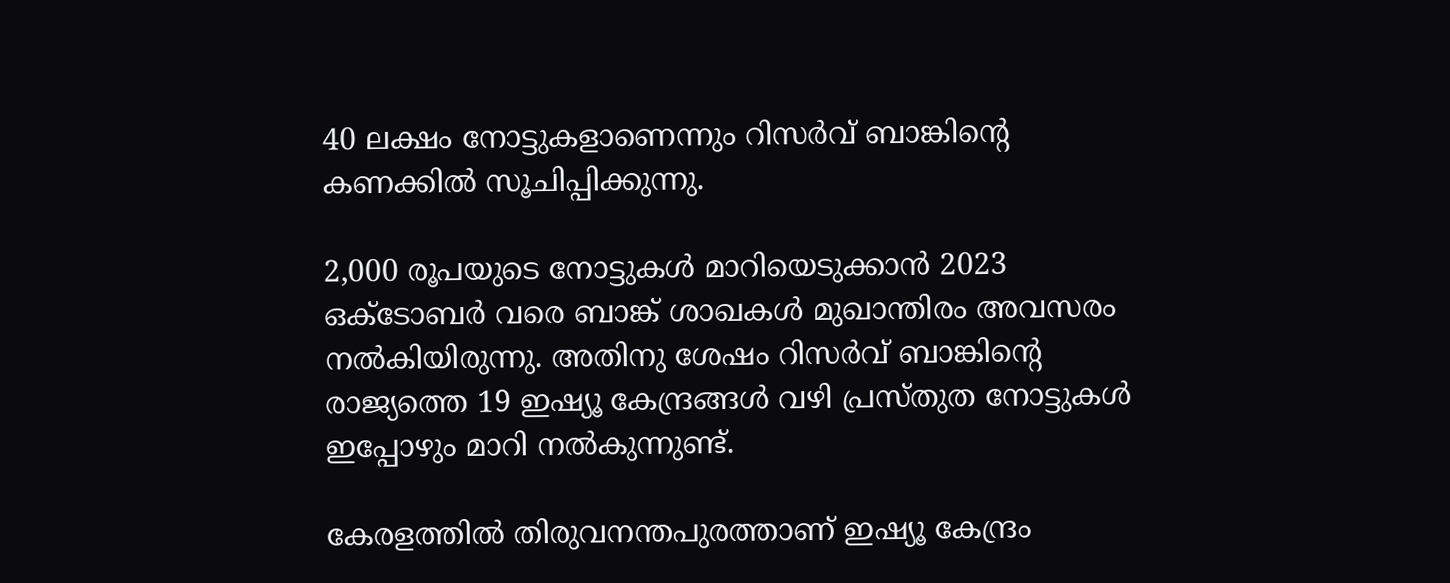40 ലക്ഷം നോട്ടുകളാണെന്നും റിസർവ് ബാങ്കിന്‍റെ കണക്കിൽ സൂചിപ്പിക്കുന്നു.

2,000 രൂപയുടെ നോട്ടുകൾ മാറിയെടുക്കാൻ 2023 ഒക്ടോബർ വരെ ബാങ്ക് ശാഖകൾ മുഖാന്തിരം അവസരം നൽകിയിരുന്നു. അതിനു ശേഷം റിസർവ് ബാങ്കിന്‍റെ രാജ്യത്തെ 19 ഇഷ്യൂ കേന്ദ്രങ്ങൾ വഴി പ്രസ്തുത നോട്ടുകൾ ഇപ്പോഴും മാറി നൽകുന്നുണ്ട്.

കേരളത്തിൽ തിരുവനന്തപുരത്താണ് ഇഷ്യൂ കേന്ദ്രം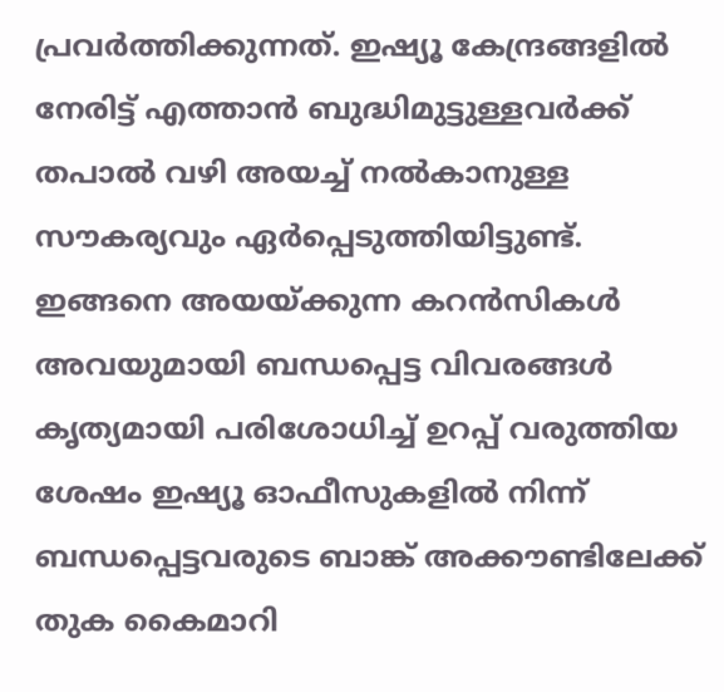പ്രവർത്തിക്കുന്നത്. ഇഷ്യൂ കേന്ദ്രങ്ങളിൽ നേരിട്ട് എത്താൻ ബുദ്ധിമുട്ടുള്ളവർക്ക് തപാൽ വഴി അയച്ച് നൽകാനുള്ള സൗകര്യവും ഏർപ്പെടുത്തിയിട്ടുണ്ട്. ഇങ്ങനെ അയയ്ക്കുന്ന കറൻസികൾ അവയുമായി ബന്ധപ്പെട്ട വിവരങ്ങൾ കൃത്യമായി പരിശോധിച്ച് ഉറപ്പ് വരുത്തിയ ശേഷം ഇഷ്യൂ ഓഫീസുകളിൽ നിന്ന് ബന്ധപ്പെട്ടവരുടെ ബാങ്ക് അക്കൗണ്ടിലേക്ക് തുക കൈമാറി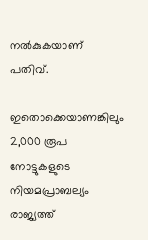നൽകുകയാണ് പതിവ്.

ഇതൊക്കെയാണങ്കിലും 2,000 രൂപ നോട്ടുകളുടെ നിയമപ്രാബല്യം രാജ്യത്ത്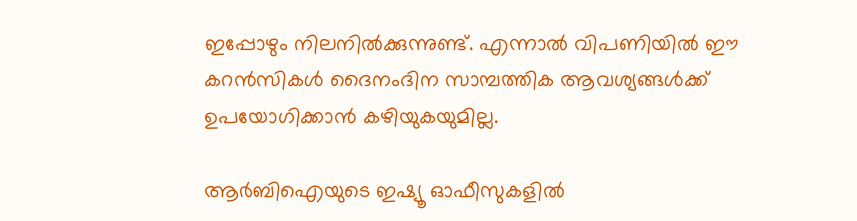ഇപ്പോഴും നിലനിൽക്കുന്നുണ്ട്. എന്നാൽ വിപണിയിൽ ഈ കറൻസികൾ ദൈനംദിന സാമ്പത്തിക ആവശ്യങ്ങൾക്ക് ഉപയോഗിക്കാൻ കഴിയുകയുമില്ല.

ആർബിഐയുടെ ഇഷ്യൂ ഓഫീസുകളിൽ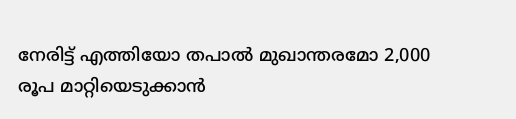നേരിട്ട് എത്തിയോ തപാൽ മുഖാന്തരമോ 2,000 രൂപ മാറ്റിയെടുക്കാൻ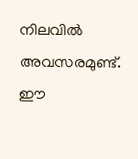നിലവിൽ അവസരമുണ്ട്. ഈ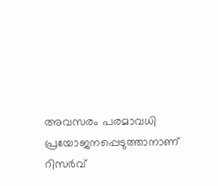അവസരം പരമാവധി പ്രയോജനപ്പെടുത്താനാണ് റിസർവ്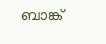ബാങ്ക്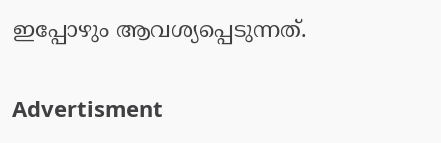ഇപ്പോഴും ആവശ്യപ്പെടുന്നത്.

Advertisment